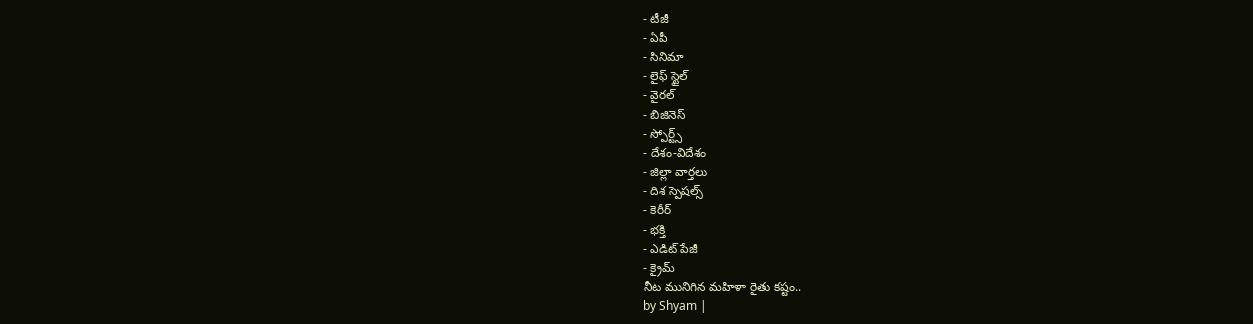- టీజీ
- ఏపీ
- సినిమా
- లైఫ్ స్టైల్
- వైరల్
- బిజినెస్
- స్పోర్ట్స్
- దేశం-విదేశం
- జిల్లా వార్తలు
- దిశ స్పెషల్స్
- కెరీర్
- భక్తి
- ఎడిట్ పేజీ
- క్రైమ్
నీట మునిగిన మహిళా రైతు కష్టం..
by Shyam |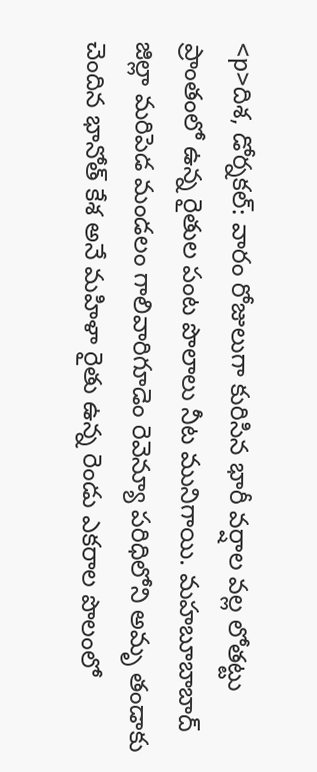<p>దిశ, డోర్నకల్: వారం రోజులుగా కురిసిన భారీ వర్షాల వల్ల లోతట్టు ప్రాంతంలో ఉన్న రైతుల పంట పొలాలు నీట మునిగాయి. మహబూబాబాద్ జిల్లా మరిపెడ మండలం గాలివారిగూడెం రెవెన్యూ పరిధిలోని అమృ తండాకు చెందిన భానోత్ కేశ అనే మహిళా రైతు ఉన్న రెండు ఎకరాల పొలంలో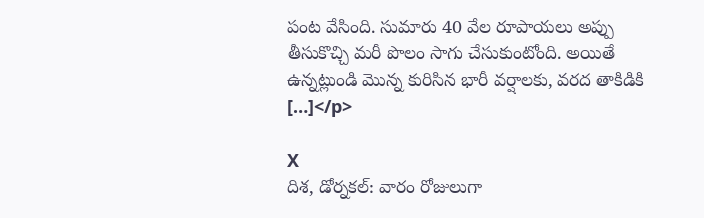పంట వేసింది. సుమారు 40 వేల రూపాయలు అప్పు తీసుకొచ్చి మరీ పొలం సాగు చేసుకుంటోంది. అయితే ఉన్నట్లుండి మొన్న కురిసిన భారీ వర్షాలకు, వరద తాకిడికి […]</p>

X
దిశ, డోర్నకల్: వారం రోజులుగా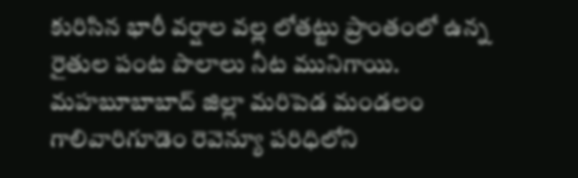కురిసిన భారీ వర్షాల వల్ల లోతట్టు ప్రాంతంలో ఉన్న రైతుల పంట పొలాలు నీట మునిగాయి. మహబూబాబాద్ జిల్లా మరిపెడ మండలం గాలివారిగూడెం రెవెన్యూ పరిధిలోని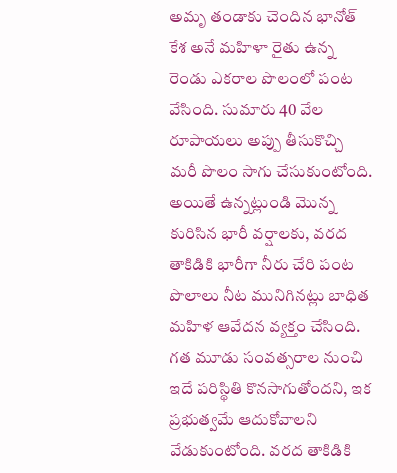అమృ తండాకు చెందిన భానోత్ కేశ అనే మహిళా రైతు ఉన్న రెండు ఎకరాల పొలంలో పంట వేసింది. సుమారు 40 వేల రూపాయలు అప్పు తీసుకొచ్చి మరీ పొలం సాగు చేసుకుంటోంది.
అయితే ఉన్నట్లుండి మొన్న కురిసిన భారీ వర్షాలకు, వరద తాకిడికి భారీగా నీరు చేరి పంట పొలాలు నీట మునిగినట్లు బాధిత మహిళ ఆవేదన వ్యక్తం చేసింది. గత మూడు సంవత్సరాల నుంచి ఇదే పరిస్థితి కొనసాగుతోందని, ఇక ప్రభుత్వమే ఆదుకోవాలని వేడుకుంటోంది. వరద తాకిడికి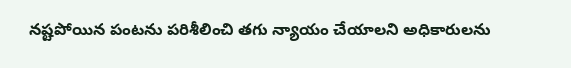నష్టపోయిన పంటను పరిశీలించి తగు న్యాయం చేయాలని అధికారులను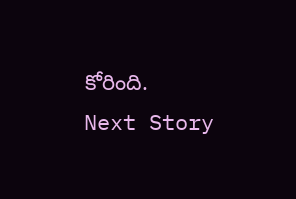కోరింది.
Next Story